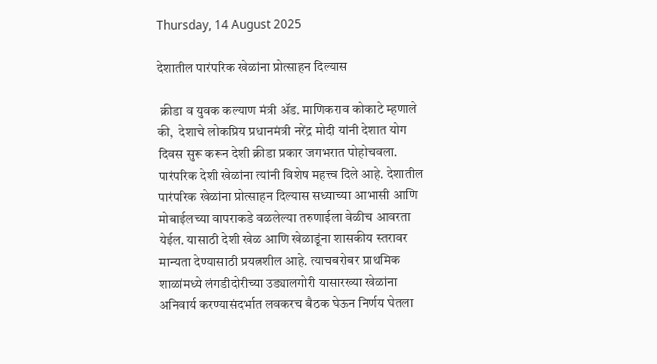Thursday, 14 August 2025

देशातील पारंपरिक खेळांना प्रोत्साहन दिल्यास

 क्रीडा व युवक कल्याण मंत्री ॲड. माणिकराव कोकाटे म्हणाले की,  देशाचे लोकप्रिय प्रधानमंत्री नरेंद्र मोदी यांनी देशात योग दिवस सुरू करून देशी क्रीडा प्रकार जगभरात पोहोचवला. पारंपरिक देशी खेळांना त्यांनी विशेष महत्त्व दिले आहे. देशातील पारंपरिक खेळांना प्रोत्साहन दिल्यास सध्याच्या आभासी आणि मोबाईलच्या वापराकडे वळलेल्या तरुणाईला वेळीच आवरता येईल. यासाठी देशी खेळ आणि खेळाडूंना शासकीय स्तरावर मान्यता देण्यासाठी प्रयत्नशील आहे. त्याचबरोबर प्राथमिक शाळांमध्ये लंगडीदोरीच्या उड्यालगोरी यासारख्या खेळांना अनिवार्य करण्यासंदर्भात लवकरच बैठक घेऊन निर्णय घेतला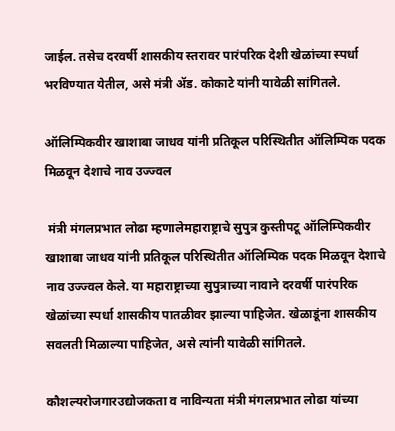जाईल. तसेच दरवर्षी शासकीय स्तरावर पारंपरिक देशी खेळांच्या स्पर्धा भरविण्यात येतील, असे मंत्री ॲड. कोकाटे यांनी यावेळी सांगितले.

ऑलिम्पिकवीर खाशाबा जाधव यांनी प्रतिकूल परिस्थितीत ऑलिम्पिक पदक मिळवून देशाचे नाव उज्ज्वल

 मंत्री मंगलप्रभात लोढा म्हणालेमहाराष्ट्राचे सुपुत्र कुस्तीपटू ऑलिम्पिकवीर खाशाबा जाधव यांनी प्रतिकूल परिस्थितीत ऑलिम्पिक पदक मिळवून देशाचे नाव उज्ज्वल केले. या महाराष्ट्राच्या सुपुत्राच्या नावाने दरवर्षी पारंपरिक खेळांच्या स्पर्धा शासकीय पातळीवर झाल्या पाहिजेत. खेळाडूंना शासकीय सवलती मिळाल्या पाहिजेत, असे त्यांनी यावेळी सांगितले.

कौशल्यरोजगारउद्योजकता व नाविन्यता मंत्री मंगलप्रभात लोढा यांच्या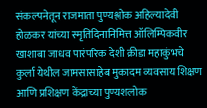संकल्पनेतून राजमाता पुण्यश्लोक अहिल्यादेवी होळकर यांच्या स्मृतिदिनानिमित्त ऑलिम्पिकवीर खाशाबा जाधव पारंपरिक देशी क्रीडा महाकुंभचे कुर्ला येथील जामसासाहेब मुकादम व्यवसाय शिक्षण आणि प्रशिक्षण केंद्राच्या पुण्यशलोक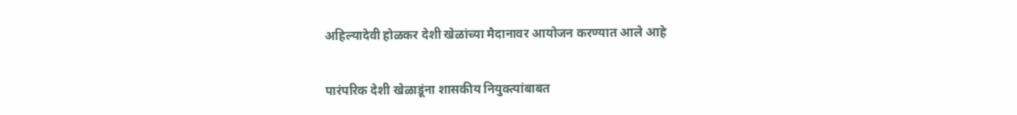अहिल्यादेवी होळकर देशी खेळांच्या मैदानावर आयोजन करण्यात आले आहे

पारंपरिक देशी खेळाडूंना शासकीय नियुक्त्यांबाबत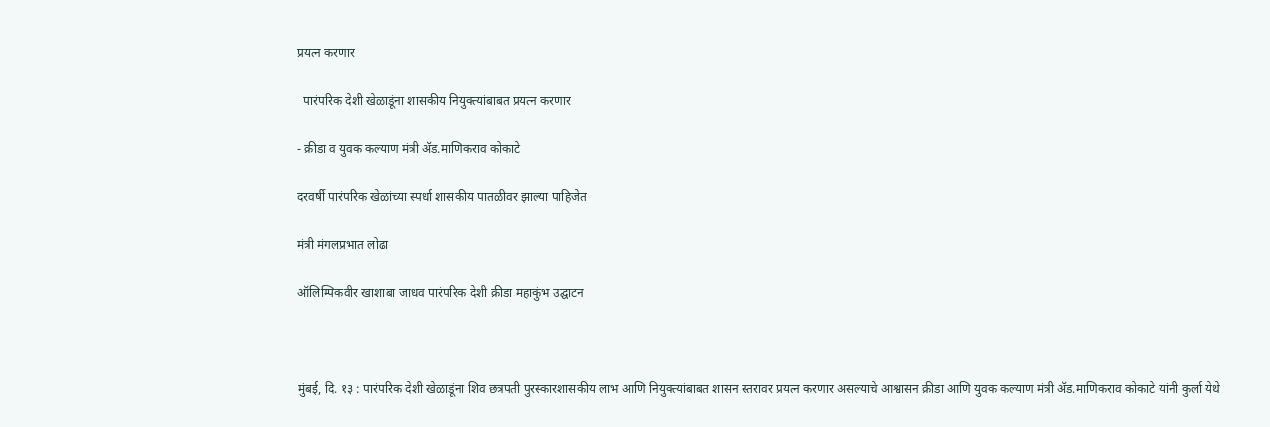प्रयत्न करणार

  पारंपरिक देशी खेळाडूंना शासकीय नियुक्त्यांबाबत प्रयत्न करणार

- क्रीडा व युवक कल्याण मंत्री ॲड.माणिकराव कोकाटे

दरवर्षी पारंपरिक खेळांच्या स्पर्धा शासकीय पातळीवर झाल्या पाहिजेत

मंत्री मंगलप्रभात लोढा

ऑलिम्पिकवीर खाशाबा जाधव पारंपरिक देशी क्रीडा महाकुंभ उद्घाटन



मुंबई, दि. १३ : पारंपरिक देशी खेळाडूंना शिव छत्रपती पुरस्कारशासकीय लाभ आणि नियुक्त्यांबाबत शासन स्तरावर प्रयत्न करणार असल्याचे आश्वासन क्रीडा आणि युवक कल्याण मंत्री ॲड.माणिकराव कोकाटे यांनी कुर्ला येथे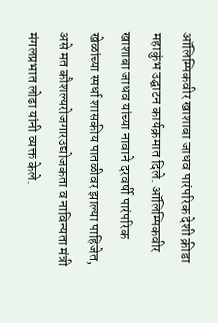ऑलिम्पिकवीर खाशाबा जाधव पारंपरिक देशी क्रीडा महाकुंभ उद्घाटन कार्यक्रमात दिले. ऑलिम्पिकवीर खाशाबा जाधव यांच्या नावाने दरवर्षी पारंपरिक खेळांच्या स्पर्धा शासकीय पातळीवर झाल्या पाहिजेत, असे मत कौशल्यरोजगारउद्योजकता व नाविन्यता मंत्री मंगलप्रभात लोढा यांनी व्यक्त केले.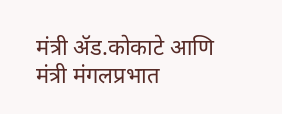मंत्री ॲड.कोकाटे आणि मंत्री मंगलप्रभात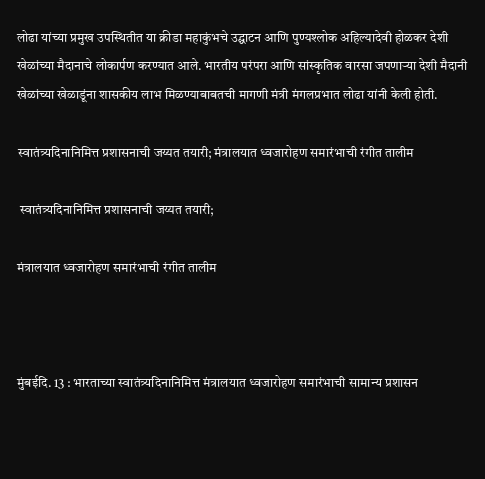लोढा यांच्या प्रमुख उपस्थितीत या क्रीडा महाकुंभचे उद्घाटन आणि पुण्यश्लोक अहिल्यादेवी होळकर देशी खेळांच्या मैदानाचे लोकार्पण करण्यात आले. भारतीय परंपरा आणि सांस्कृतिक वारसा जपणाऱ्या देशी मैदानी खेळांच्या खेळाडूंना शासकीय लाभ मिळण्याबाबतची मागणी मंत्री मंगलप्रभात लोढा यांनी केली होती.

स्वातंत्र्यदिनानिमित्त प्रशासनाची जय्यत तयारी; मंत्रालयात ध्वजारोहण समारंभाची रंगीत तालीम

 स्वातंत्र्यदिनानिमित्त प्रशासनाची जय्यत तयारी;

मंत्रालयात ध्वजारोहण समारंभाची रंगीत तालीम



मुंबईदि. 13 : भारताच्या स्वातंत्र्यदिनानिमित्त मंत्रालयात ध्वजारोहण समारंभाची सामान्य प्रशासन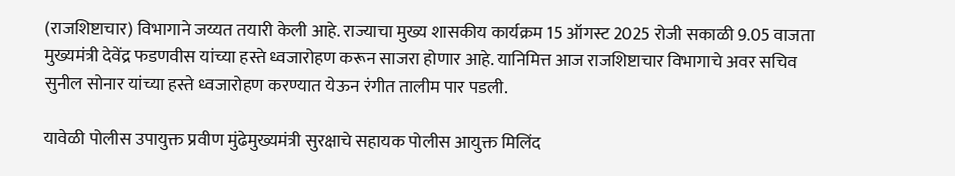(राजशिष्टाचार) विभागाने जय्यत तयारी केली आहे. राज्याचा मुख्य शासकीय कार्यक्रम 15 ऑगस्ट 2025 रोजी सकाळी 9.05 वाजता मुख्यमंत्री देवेंद्र फडणवीस यांच्या हस्ते ध्वजारोहण करून साजरा होणार आहे. यानिमित्त आज राजशिष्टाचार विभागाचे अवर सचिव सुनील सोनार यांच्या हस्ते ध्वजारोहण करण्यात येऊन रंगीत तालीम पार पडली.

यावेळी पोलीस उपायुक्त प्रवीण मुंढेमुख्यमंत्री सुरक्षाचे सहायक पोलीस आयुक्त मिलिंद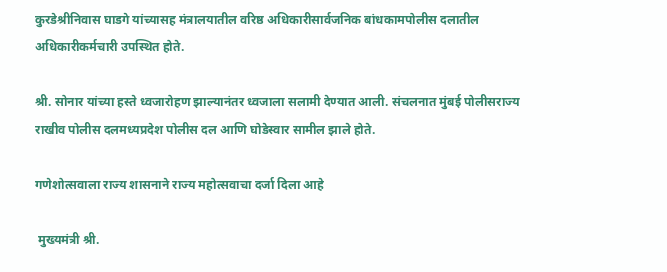कुरडेश्रीनिवास घाडगे यांच्यासह मंत्रालयातील वरिष्ठ अधिकारीसार्वजनिक बांधकामपोलीस दलातील अधिकारीकर्मचारी उपस्थित होते.

श्री. सोनार यांच्या हस्ते ध्वजारोहण झाल्यानंतर ध्वजाला सलामी देण्यात आली. संचलनात मुंबई पोलीसराज्य राखीव पोलीस दलमध्यप्रदेश पोलीस दल आणि घोडेस्वार सामील झाले होते.

गणेशोत्सवाला राज्य शासनाने राज्य महोत्सवाचा दर्जा दिला आहे

 मुख्यमंत्री श्री.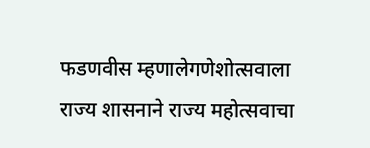फडणवीस म्हणालेगणेशोत्सवाला राज्य शासनाने राज्य महोत्सवाचा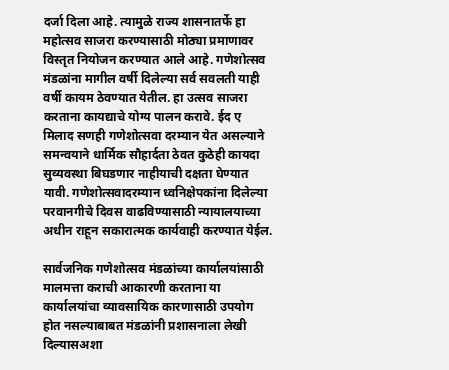दर्जा दिला आहे. त्यामुळे राज्य शासनातर्फे हा महोत्सव साजरा करण्यासाठी मोठ्या प्रमाणावर विस्तृत नियोजन करण्यात आले आहे. गणेशोत्सव मंडळांना मागील वर्षी दिलेल्या सर्व सवलती याही वर्षी कायम ठेवण्यात येतील. हा उत्सव साजरा करताना कायद्याचे योग्य पालन करावे. ईद ए मिलाद सणही गणेशोत्सवा दरम्यान येत असल्याने समन्वयाने धार्मिक सौहार्दता ठेवत कुठेही कायदा सुव्यवस्था बिघडणार नाहीयाची दक्षता घेण्यात यावी. गणेशोत्सवादरम्यान ध्वनिक्षेपकांना दिलेल्या परवानगीचे दिवस वाढविण्यासाठी न्यायालयाच्या अधीन राहून सकारात्मक कार्यवाही करण्यात येईल.

सार्वजनिक गणेशोत्सव मंडळांच्या कार्यालयांसाठी मालमत्ता कराची आकारणी करताना या कार्यालयांचा व्यावसायिक कारणासाठी उपयोग होत नसल्याबाबत मंडळांनी प्रशासनाला लेखी दिल्यासअशा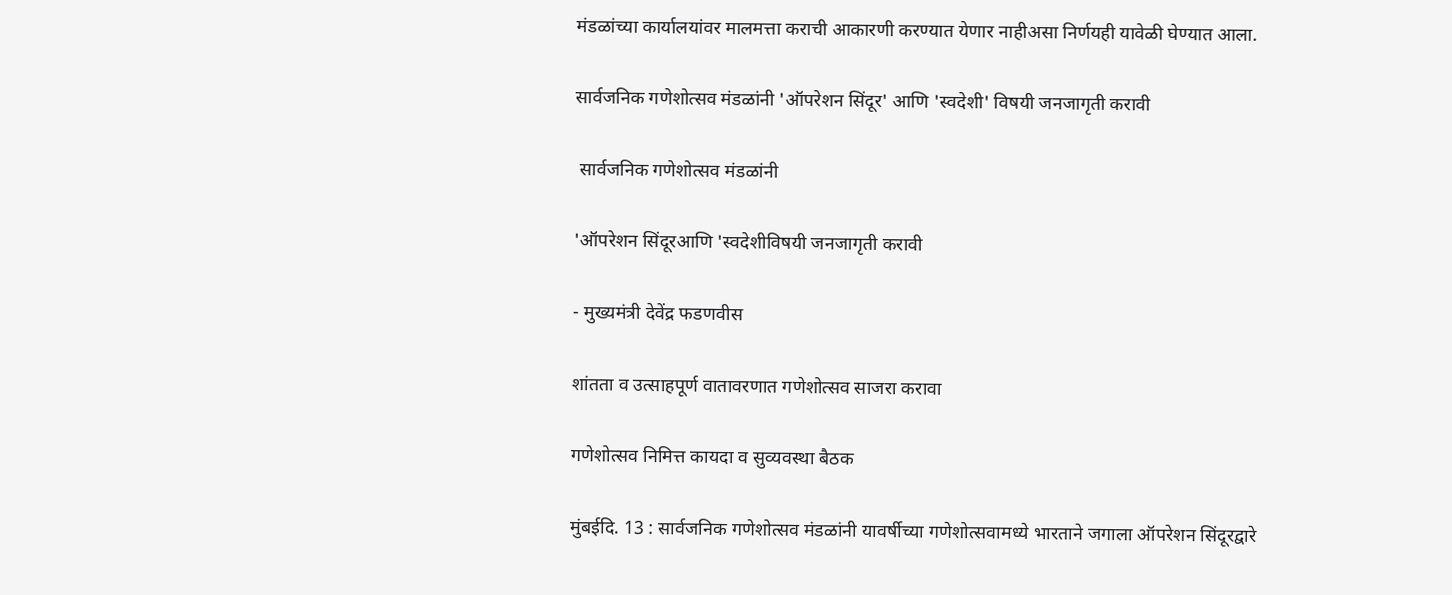मंडळांच्या कार्यालयांवर मालमत्ता कराची आकारणी करण्यात येणार नाहीअसा निर्णयही यावेळी घेण्यात आला.

सार्वजनिक गणेशोत्सव मंडळांनी 'ऑपरेशन सिंदूर' आणि 'स्वदेशी' विषयी जनजागृती करावी

 सार्वजनिक गणेशोत्सव मंडळांनी

'ऑपरेशन सिंदूरआणि 'स्वदेशीविषयी जनजागृती करावी

- मुख्यमंत्री देवेंद्र फडणवीस

शांतता व उत्साहपूर्ण वातावरणात गणेशोत्सव साजरा करावा

गणेशोत्सव निमित्त कायदा व सुव्यवस्था बैठक

मुंबईदि. 13 : सार्वजनिक गणेशोत्सव मंडळांनी यावर्षीच्या गणेशोत्सवामध्ये भारताने जगाला ऑपरेशन सिंदूरद्वारे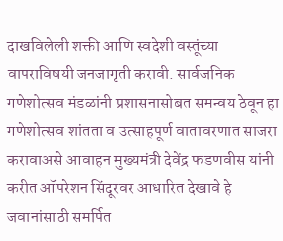दाखविलेली शक्ती आणि स्वदेशी वस्तूंच्या वापराविषयी जनजागृती करावी. सार्वजनिक गणेशोत्सव मंडळांनी प्रशासनासोबत समन्वय ठेवून हा गणेशोत्सव शांतता व उत्साहपूर्ण वातावरणात साजरा करावाअसे आवाहन मुख्यमंत्री देवेंद्र फडणवीस यांनी करीत ऑपरेशन सिंदूरवर आधारित देखावे हे जवानांसाठी समर्पित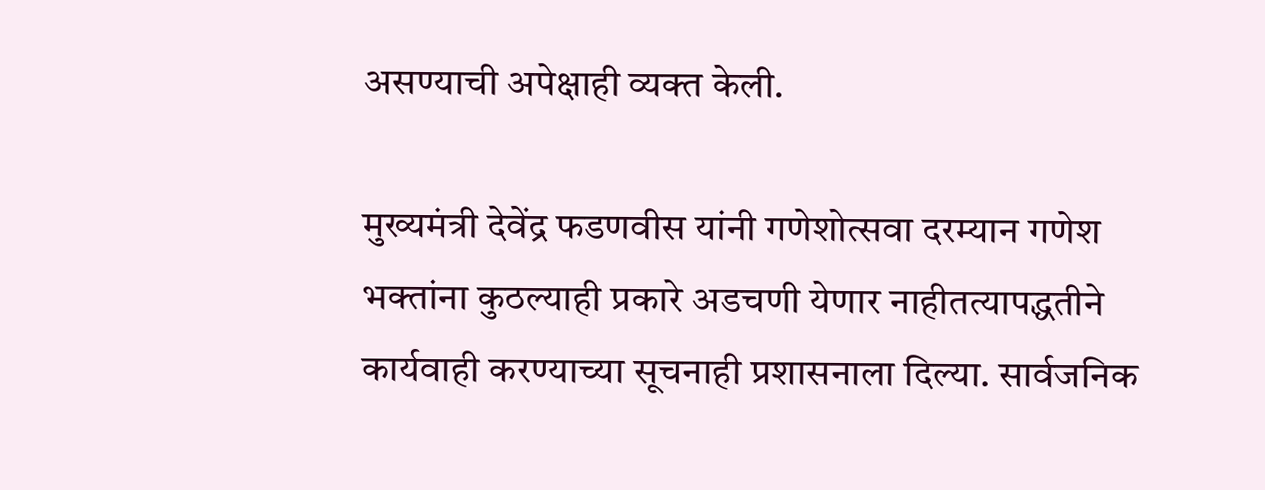असण्याची अपेक्षाही व्यक्त केली.

मुख्यमंत्री देवेंद्र फडणवीस यांनी गणेशोत्सवा दरम्यान गणेश भक्तांना कुठल्याही प्रकारे अडचणी येणार नाहीतत्यापद्धतीने कार्यवाही करण्याच्या सूचनाही प्रशासनाला दिल्या. सार्वजनिक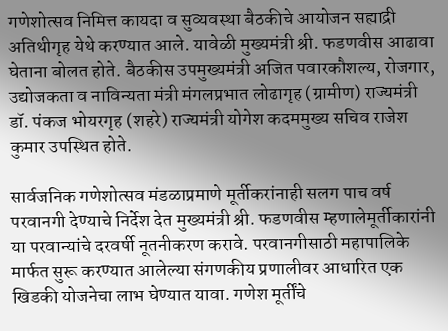गणेशोत्सव निमित्त कायदा व सुव्यवस्था बैठकीचे आयोजन सह्याद्री अतिथीगृह येथे करण्यात आले. यावेळी मुख्यमंत्री श्री. फडणवीस आढावा घेताना बोलत होते. बैठकीस उपमुख्यमंत्री अजित पवारकौशल्य, रोजगार, उद्योजकता व नाविन्यता मंत्री मंगलप्रभात लोढागृह (ग्रामीण) राज्यमंत्री डॉ. पंकज भोयरगृह (शहरे) राज्यमंत्री योगेश कदममुख्य सचिव राजेश कुमार उपस्थित होते.

सार्वजनिक गणेशोत्सव मंडळाप्रमाणे मूर्तीकरांनाही सलग पाच वर्ष परवानगी देण्याचे निर्देश देत मुख्यमंत्री श्री. फडणवीस म्हणालेमूर्तीकारांनी या परवान्यांचे दरवर्षी नूतनीकरण करावे. परवानगीसाठी महापालिके मार्फत सुरू करण्यात आलेल्या संगणकीय प्रणालीवर आधारित एक खिडकी योजनेचा लाभ घेण्यात यावा. गणेश मूर्तींचे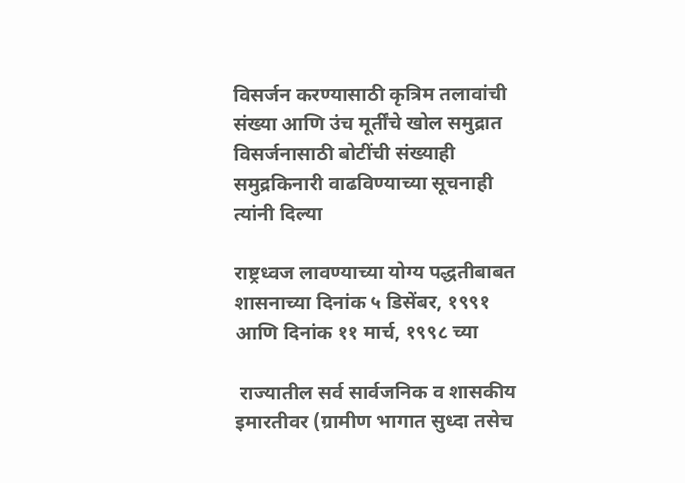विसर्जन करण्यासाठी कृत्रिम तलावांची संख्या आणि उंच मूर्तींचे खोल समुद्रात विसर्जनासाठी बोटींची संख्याही समुद्रकिनारी वाढविण्याच्या सूचनाही त्यांनी दिल्या

राष्ट्रध्वज लावण्याच्या योग्य पद्धतीबाबत शासनाच्या दिनांक ५ डिसेंबर, १९९१ आणि दिनांक ११ मार्च, १९९८ च्या

 राज्यातील सर्व सार्वजनिक व शासकीय इमारतीवर (ग्रामीण भागात सुध्दा तसेच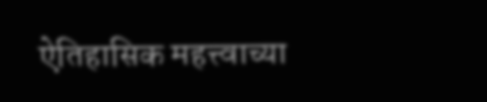ऐतिहासिक महत्त्वाच्या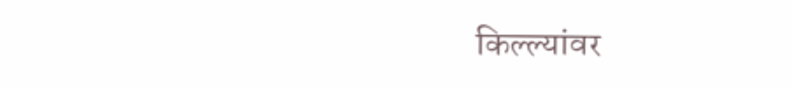किल्ल्यांवर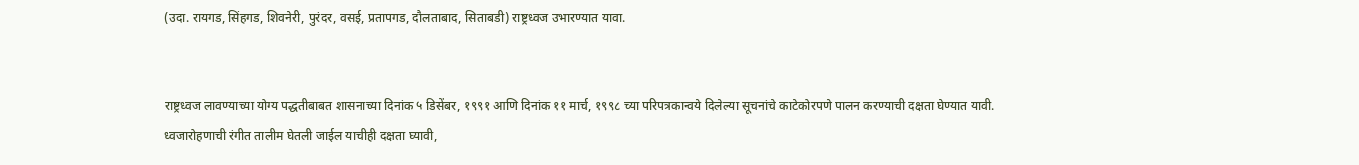(उदा. रायगड, सिंहगड, शिवनेरी, पुरंदर, वसई, प्रतापगड, दौलताबाद, सिताबडी) राष्ट्रध्वज उभारण्यात यावा.


राष्ट्रध्वज लावण्याच्या योग्य पद्धतीबाबत शासनाच्या दिनांक ५ डिसेंबर, १९९१ आणि दिनांक ११ मार्च, १९९८ च्या परिपत्रकान्वये दिलेल्या सूचनांचे काटेकोरपणे पालन करण्याची दक्षता घेण्यात यावी. ध्वजारोहणाची रंगीत तालीम घेतली जाईल याचीही दक्षता घ्यावी,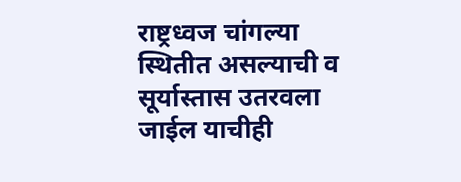राष्ट्रध्वज चांगल्या स्थितीत असल्याची व सूर्यास्तास उतरवला जाईल याचीही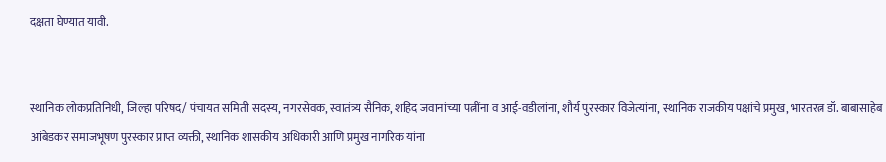दक्षता घेण्यात यावी.


स्थानिक लोकप्रतिनिधी, जिल्हा परिषद/ पंचायत समिती सदस्य, नगरसेवक, स्वातंत्र्य सैनिक, शहिद जवानांच्या पत्नींना व आई-वडीलांना, शौर्य पुरस्कार विजेत्यांना, स्थानिक राजकीय पक्षांचे प्रमुख, भारतरत्न डॉ. बाबासाहेब आंबेडकर समाजभूषण पुरस्कार प्राप्त व्यक्ती, स्थानिक शासकीय अधिकारी आणि प्रमुख नागरिक यांना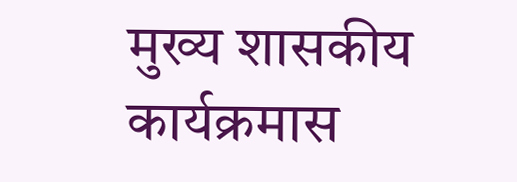मुख्य शासकीय कार्यक्रमास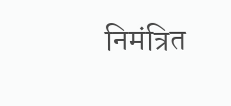निमंत्रित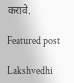करावे.

Featured post

Lakshvedhi